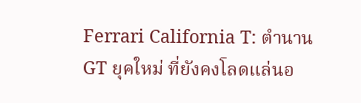Ferrari California T: ตำนาน GT ยุคใหม่ ที่ยังคงโลดแล่นอ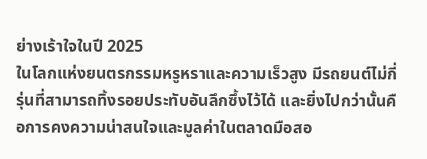ย่างเร้าใจในปี 2025
ในโลกแห่งยนตรกรรมหรูหราและความเร็วสูง มีรถยนต์ไม่กี่รุ่นที่สามารถทิ้งรอยประทับอันลึกซึ้งไว้ได้ และยิ่งไปกว่านั้นคือการคงความน่าสนใจและมูลค่าในตลาดมือสอ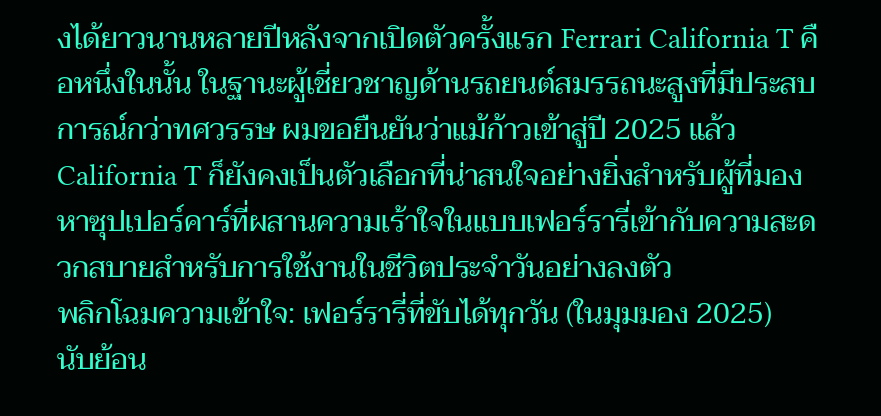งได้ยาวนานหลายปีหลังจากเปิดตัวครั้งแรก Ferrari California T คือหนึ่งในนั้น ในฐานะผู้เชี่ยวชาญด้านรถยนต์สมรรถนะสูงที่มีประสบการณ์กว่าทศวรรษ ผมขอยืนยันว่าแม้ก้าวเข้าสู่ปี 2025 แล้ว California T ก็ยังคงเป็นตัวเลือกที่น่าสนใจอย่างยิ่งสำหรับผู้ที่มองหาซุปเปอร์คาร์ที่ผสานความเร้าใจในแบบเฟอร์รารี่เข้ากับความสะดวกสบายสำหรับการใช้งานในชีวิตประจำวันอย่างลงตัว
พลิกโฉมความเข้าใจ: เฟอร์รารี่ที่ขับได้ทุกวัน (ในมุมมอง 2025)
นับย้อน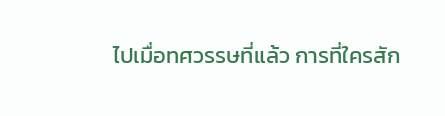ไปเมื่อทศวรรษที่แล้ว การที่ใครสัก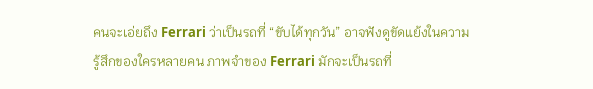คนจะเอ่ยถึง Ferrari ว่าเป็นรถที่ “ขับได้ทุกวัน” อาจฟังดูขัดแย้งในความรู้สึกของใครหลายคน ภาพจำของ Ferrari มักจะเป็นรถที่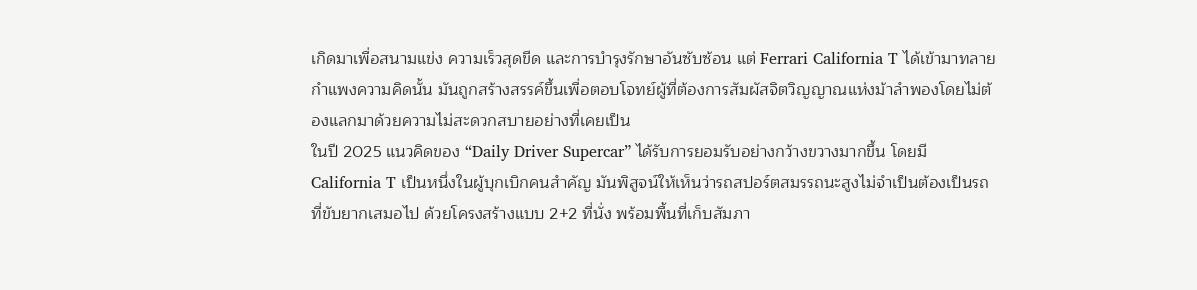เกิดมาเพื่อสนามแข่ง ความเร็วสุดขีด และการบำรุงรักษาอันซับซ้อน แต่ Ferrari California T ได้เข้ามาทลายกำแพงความคิดนั้น มันถูกสร้างสรรค์ขึ้นเพื่อตอบโจทย์ผู้ที่ต้องการสัมผัสจิตวิญญาณแห่งม้าลำพองโดยไม่ต้องแลกมาด้วยความไม่สะดวกสบายอย่างที่เคยเป็น
ในปี 2025 แนวคิดของ “Daily Driver Supercar” ได้รับการยอมรับอย่างกว้างขวางมากขึ้น โดยมี California T เป็นหนึ่งในผู้บุกเบิกคนสำคัญ มันพิสูจน์ให้เห็นว่ารถสปอร์ตสมรรถนะสูงไม่จำเป็นต้องเป็นรถที่ขับยากเสมอไป ด้วยโครงสร้างแบบ 2+2 ที่นั่ง พร้อมพื้นที่เก็บสัมภา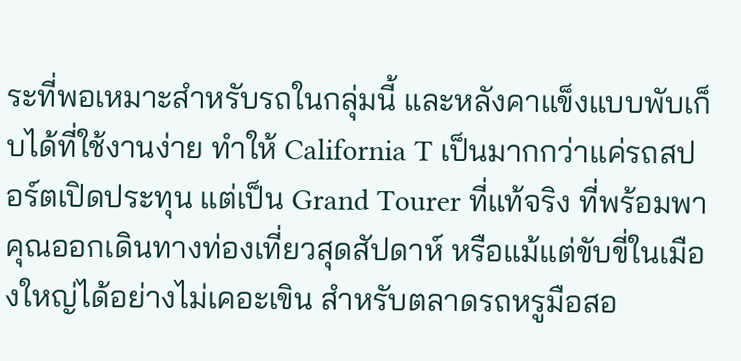ระที่พอเหมาะสำหรับรถในกลุ่มนี้ และหลังคาแข็งแบบพับเก็บได้ที่ใช้งานง่าย ทำให้ California T เป็นมากกว่าแค่รถสปอร์ตเปิดประทุน แต่เป็น Grand Tourer ที่แท้จริง ที่พร้อมพาคุณออกเดินทางท่องเที่ยวสุดสัปดาห์ หรือแม้แต่ขับขี่ในเมืองใหญ่ได้อย่างไม่เคอะเขิน สำหรับตลาดรถหรูมือสอ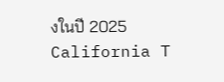งในปี 2025 California T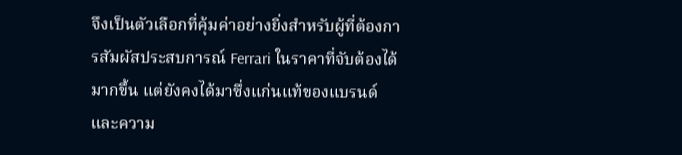จึงเป็นตัวเลือกที่คุ้มค่าอย่างยิ่งสำหรับผู้ที่ต้องการสัมผัสประสบการณ์ Ferrari ในราคาที่จับต้องได้มากขึ้น แต่ยังคงได้มาซึ่งแก่นแท้ของแบรนด์และความ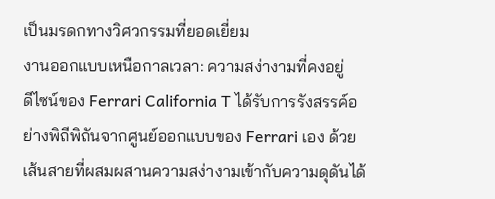เป็นมรดกทางวิศวกรรมที่ยอดเยี่ยม
งานออกแบบเหนือกาลเวลา: ความสง่างามที่คงอยู่
ดีไซน์ของ Ferrari California T ได้รับการรังสรรค์อย่างพิถีพิถันจากศูนย์ออกแบบของ Ferrari เอง ด้วยเส้นสายที่ผสมผสานความสง่างามเข้ากับความดุดันได้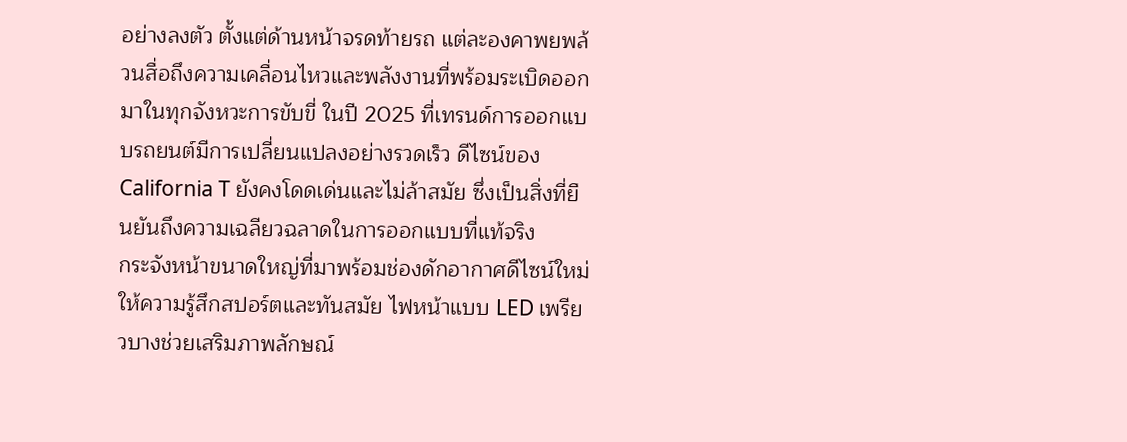อย่างลงตัว ตั้งแต่ด้านหน้าจรดท้ายรถ แต่ละองคาพยพล้วนสื่อถึงความเคลื่อนไหวและพลังงานที่พร้อมระเบิดออกมาในทุกจังหวะการขับขี่ ในปี 2025 ที่เทรนด์การออกแบบรถยนต์มีการเปลี่ยนแปลงอย่างรวดเร็ว ดีไซน์ของ California T ยังคงโดดเด่นและไม่ล้าสมัย ซึ่งเป็นสิ่งที่ยืนยันถึงความเฉลียวฉลาดในการออกแบบที่แท้จริง
กระจังหน้าขนาดใหญ่ที่มาพร้อมช่องดักอากาศดีไซน์ใหม่ให้ความรู้สึกสปอร์ตและทันสมัย ไฟหน้าแบบ LED เพรียวบางช่วยเสริมภาพลักษณ์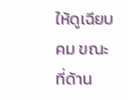ให้ดูเฉียบคม ขณะที่ด้าน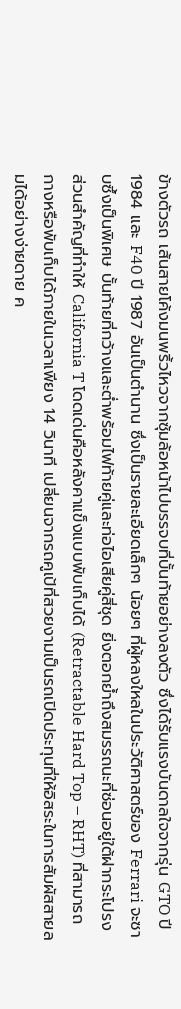ข้างตัวรถ เส้นสายโค้งมนพริ้วไหวจากซุ้มล้อหน้าไปบรรจบที่บั้นท้ายอย่างลงตัว ซึ่งได้รับแรงบันดาลใจจากรุ่น GTO ปี 1984 และ F40 ปี 1987 อันเป็นตำนาน ซึ่งเป็นรายละเอียดเล็กๆ น้อยๆ ที่ผู้หลงใหลในประวัติศาสตร์ของ Ferrari จะซาบซึ้งเป็นพิเศษ บั้นท้ายที่กว้างและต่ำพร้อมไฟท้ายคู่และท่อไอเสียคู่สี่ชุด ยิ่งตอกย้ำถึงสมรรถนะที่ซ่อนอยู่ใต้ฝากระโปรง ส่วนสำคัญที่ทำให้ California T โดดเด่นคือหลังคาแข็งแบบพับเก็บได้ (Retractable Hard Top – RHT) ที่สามารถกางหรือพับเก็บได้ภายในเวลาเพียง 14 วินาที เปลี่ยนจากรถคูเป้ที่สวยงามเป็นรถเปิดประทุนที่ให้อิสระในการสัมผัสสายลมได้อย่างง่ายดาย ค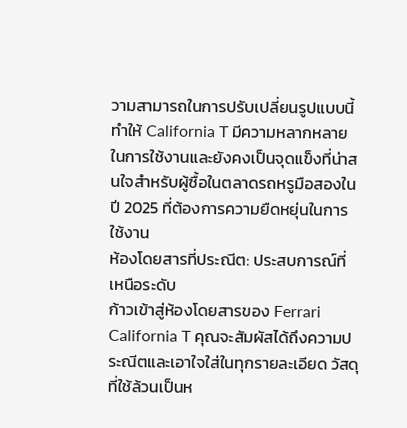วามสามารถในการปรับเปลี่ยนรูปแบบนี้ทำให้ California T มีความหลากหลายในการใช้งานและยังคงเป็นจุดแข็งที่น่าสนใจสำหรับผู้ซื้อในตลาดรถหรูมือสองในปี 2025 ที่ต้องการความยืดหยุ่นในการใช้งาน
ห้องโดยสารที่ประณีต: ประสบการณ์ที่เหนือระดับ
ก้าวเข้าสู่ห้องโดยสารของ Ferrari California T คุณจะสัมผัสได้ถึงความประณีตและเอาใจใส่ในทุกรายละเอียด วัสดุที่ใช้ล้วนเป็นห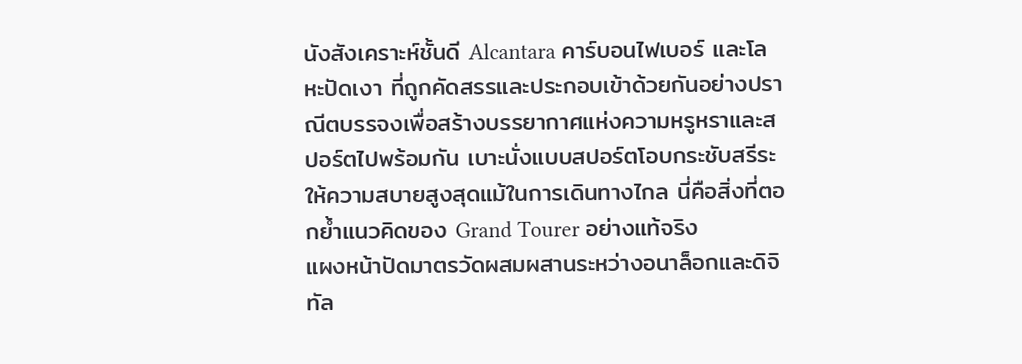นังสังเคราะห์ชั้นดี Alcantara คาร์บอนไฟเบอร์ และโลหะปัดเงา ที่ถูกคัดสรรและประกอบเข้าด้วยกันอย่างปราณีตบรรจงเพื่อสร้างบรรยากาศแห่งความหรูหราและสปอร์ตไปพร้อมกัน เบาะนั่งแบบสปอร์ตโอบกระชับสรีระ ให้ความสบายสูงสุดแม้ในการเดินทางไกล นี่คือสิ่งที่ตอกย้ำแนวคิดของ Grand Tourer อย่างแท้จริง
แผงหน้าปัดมาตรวัดผสมผสานระหว่างอนาล็อกและดิจิทัล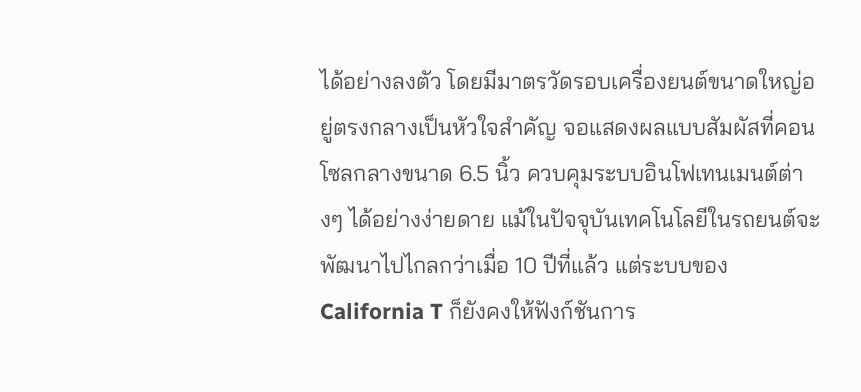ได้อย่างลงตัว โดยมีมาตรวัดรอบเครื่องยนต์ขนาดใหญ่อยู่ตรงกลางเป็นหัวใจสำคัญ จอแสดงผลแบบสัมผัสที่คอนโซลกลางขนาด 6.5 นิ้ว ควบคุมระบบอินโฟเทนเมนต์ต่างๆ ได้อย่างง่ายดาย แม้ในปัจจุบันเทคโนโลยีในรถยนต์จะพัฒนาไปไกลกว่าเมื่อ 10 ปีที่แล้ว แต่ระบบของ California T ก็ยังคงให้ฟังก์ชันการ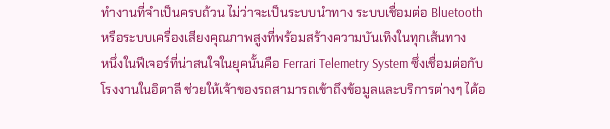ทำงานที่จำเป็นครบถ้วน ไม่ว่าจะเป็นระบบนำทาง ระบบเชื่อมต่อ Bluetooth หรือระบบเครื่องเสียงคุณภาพสูงที่พร้อมสร้างความบันเทิงในทุกเส้นทาง
หนึ่งในฟีเจอร์ที่น่าสนใจในยุคนั้นคือ Ferrari Telemetry System ซึ่งเชื่อมต่อกับโรงงานในอิตาลี ช่วยให้เจ้าของรถสามารถเข้าถึงข้อมูลและบริการต่างๆ ได้อ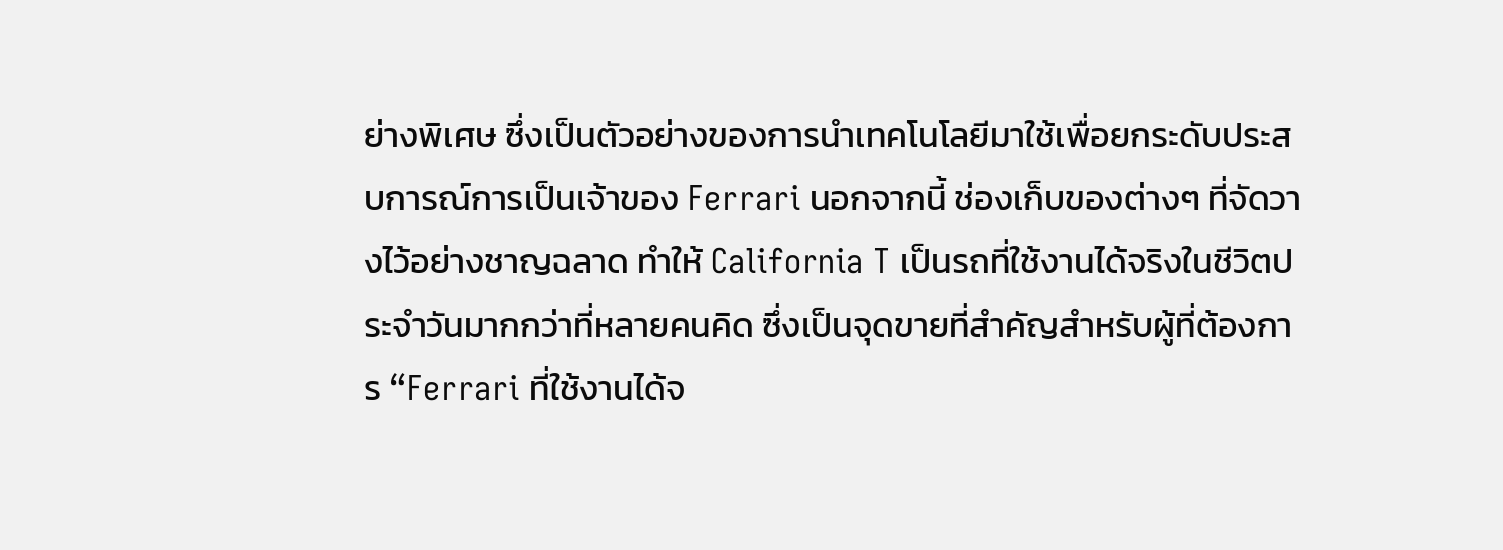ย่างพิเศษ ซึ่งเป็นตัวอย่างของการนำเทคโนโลยีมาใช้เพื่อยกระดับประสบการณ์การเป็นเจ้าของ Ferrari นอกจากนี้ ช่องเก็บของต่างๆ ที่จัดวางไว้อย่างชาญฉลาด ทำให้ California T เป็นรถที่ใช้งานได้จริงในชีวิตประจำวันมากกว่าที่หลายคนคิด ซึ่งเป็นจุดขายที่สำคัญสำหรับผู้ที่ต้องการ “Ferrari ที่ใช้งานได้จ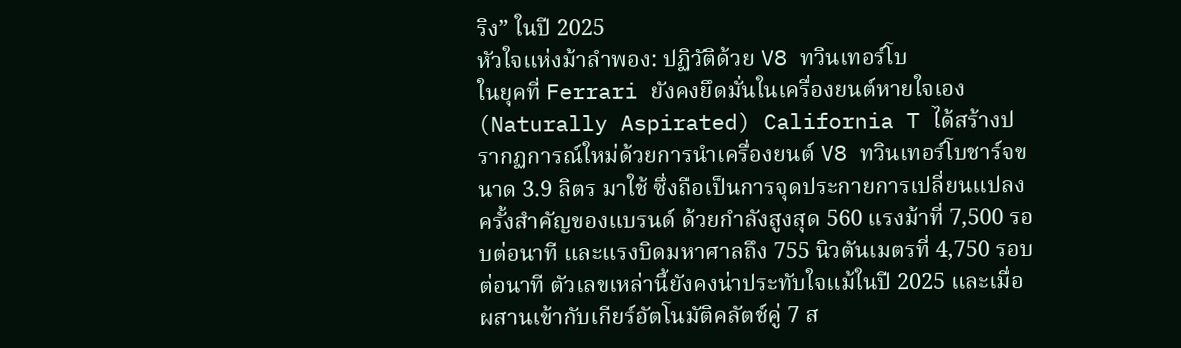ริง” ในปี 2025
หัวใจแห่งม้าลำพอง: ปฏิวัติด้วย V8 ทวินเทอร์โบ
ในยุคที่ Ferrari ยังคงยึดมั่นในเครื่องยนต์หายใจเอง (Naturally Aspirated) California T ได้สร้างปรากฏการณ์ใหม่ด้วยการนำเครื่องยนต์ V8 ทวินเทอร์โบชาร์จขนาด 3.9 ลิตร มาใช้ ซึ่งถือเป็นการจุดประกายการเปลี่ยนแปลงครั้งสำคัญของแบรนด์ ด้วยกำลังสูงสุด 560 แรงม้าที่ 7,500 รอบต่อนาที และแรงบิดมหาศาลถึง 755 นิวตันเมตรที่ 4,750 รอบต่อนาที ตัวเลขเหล่านี้ยังคงน่าประทับใจแม้ในปี 2025 และเมื่อผสานเข้ากับเกียร์อัตโนมัติคลัตช์คู่ 7 ส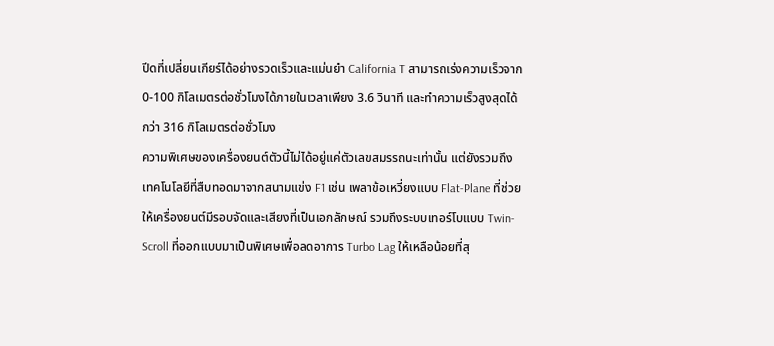ปีดที่เปลี่ยนเกียร์ได้อย่างรวดเร็วและแม่นยำ California T สามารถเร่งความเร็วจาก 0-100 กิโลเมตรต่อชั่วโมงได้ภายในเวลาเพียง 3.6 วินาที และทำความเร็วสูงสุดได้กว่า 316 กิโลเมตรต่อชั่วโมง
ความพิเศษของเครื่องยนต์ตัวนี้ไม่ได้อยู่แค่ตัวเลขสมรรถนะเท่านั้น แต่ยังรวมถึงเทคโนโลยีที่สืบทอดมาจากสนามแข่ง F1 เช่น เพลาข้อเหวี่ยงแบบ Flat-Plane ที่ช่วยให้เครื่องยนต์มีรอบจัดและเสียงที่เป็นเอกลักษณ์ รวมถึงระบบเทอร์โบแบบ Twin-Scroll ที่ออกแบบมาเป็นพิเศษเพื่อลดอาการ Turbo Lag ให้เหลือน้อยที่สุ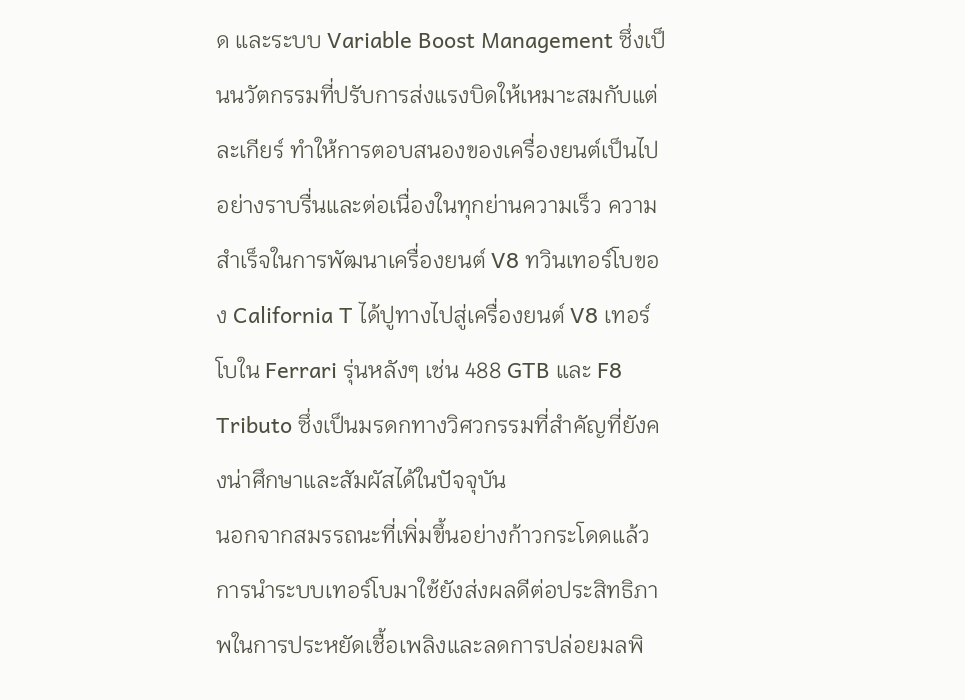ด และระบบ Variable Boost Management ซึ่งเป็นนวัตกรรมที่ปรับการส่งแรงบิดให้เหมาะสมกับแต่ละเกียร์ ทำให้การตอบสนองของเครื่องยนต์เป็นไปอย่างราบรื่นและต่อเนื่องในทุกย่านความเร็ว ความสำเร็จในการพัฒนาเครื่องยนต์ V8 ทวินเทอร์โบของ California T ได้ปูทางไปสู่เครื่องยนต์ V8 เทอร์โบใน Ferrari รุ่นหลังๆ เช่น 488 GTB และ F8 Tributo ซึ่งเป็นมรดกทางวิศวกรรมที่สำคัญที่ยังคงน่าศึกษาและสัมผัสได้ในปัจจุบัน
นอกจากสมรรถนะที่เพิ่มขึ้นอย่างก้าวกระโดดแล้ว การนำระบบเทอร์โบมาใช้ยังส่งผลดีต่อประสิทธิภาพในการประหยัดเชื้อเพลิงและลดการปล่อยมลพิ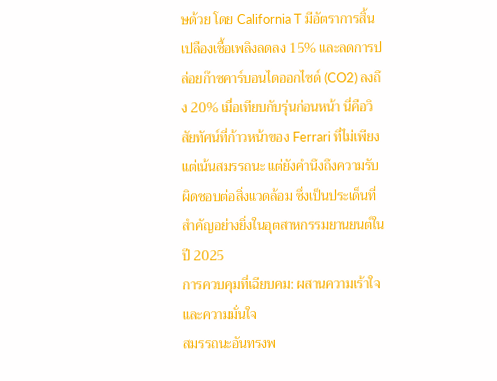ษด้วย โดย California T มีอัตราการสิ้นเปลืองเชื้อเพลิงลดลง 15% และลดการปล่อยก๊าซคาร์บอนไดออกไซด์ (CO2) ลงถึง 20% เมื่อเทียบกับรุ่นก่อนหน้า นี่คือวิสัยทัศน์ที่ก้าวหน้าของ Ferrari ที่ไม่เพียงแต่เน้นสมรรถนะ แต่ยังคำนึงถึงความรับผิดชอบต่อสิ่งแวดล้อม ซึ่งเป็นประเด็นที่สำคัญอย่างยิ่งในอุตสาหกรรมยานยนต์ในปี 2025
การควบคุมที่เฉียบคม: ผสานความเร้าใจและความมั่นใจ
สมรรถนะอันทรงพ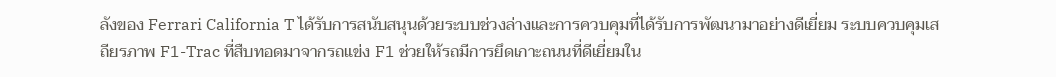ลังของ Ferrari California T ได้รับการสนับสนุนด้วยระบบช่วงล่างและการควบคุมที่ได้รับการพัฒนามาอย่างดีเยี่ยม ระบบควบคุมเสถียรภาพ F1-Trac ที่สืบทอดมาจากรถแข่ง F1 ช่วยให้รถมีการยึดเกาะถนนที่ดีเยี่ยมใน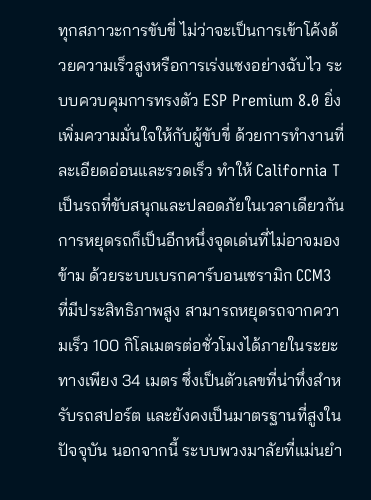ทุกสภาวะการขับขี่ ไม่ว่าจะเป็นการเข้าโค้งด้วยความเร็วสูงหรือการเร่งแซงอย่างฉับไว ระบบควบคุมการทรงตัว ESP Premium 8.0 ยิ่งเพิ่มความมั่นใจให้กับผู้ขับขี่ ด้วยการทำงานที่ละเอียดอ่อนและรวดเร็ว ทำให้ California T เป็นรถที่ขับสนุกและปลอดภัยในเวลาเดียวกัน
การหยุดรถก็เป็นอีกหนึ่งจุดเด่นที่ไม่อาจมองข้าม ด้วยระบบเบรกคาร์บอนเซรามิก CCM3 ที่มีประสิทธิภาพสูง สามารถหยุดรถจากความเร็ว 100 กิโลเมตรต่อชั่วโมงได้ภายในระยะทางเพียง 34 เมตร ซึ่งเป็นตัวเลขที่น่าทึ่งสำหรับรถสปอร์ต และยังคงเป็นมาตรฐานที่สูงในปัจจุบัน นอกจากนี้ ระบบพวงมาลัยที่แม่นยำ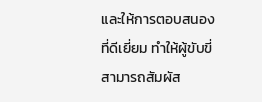และให้การตอบสนองที่ดีเยี่ยม ทำให้ผู้ขับขี่สามารถสัมผัส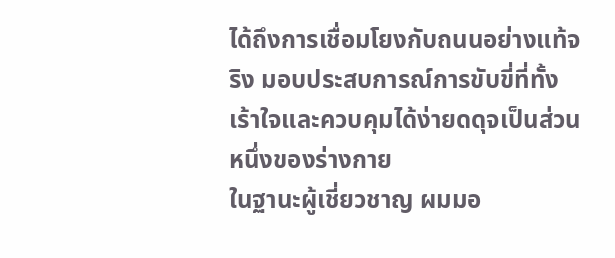ได้ถึงการเชื่อมโยงกับถนนอย่างแท้จริง มอบประสบการณ์การขับขี่ที่ทั้งเร้าใจและควบคุมได้ง่ายดดุจเป็นส่วนหนึ่งของร่างกาย
ในฐานะผู้เชี่ยวชาญ ผมมอ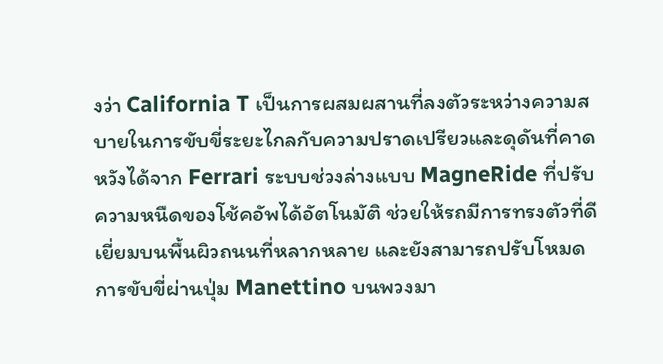งว่า California T เป็นการผสมผสานที่ลงตัวระหว่างความสบายในการขับขี่ระยะไกลกับความปราดเปรียวและดุดันที่คาดหวังได้จาก Ferrari ระบบช่วงล่างแบบ MagneRide ที่ปรับความหนืดของโช้คอัพได้อัตโนมัติ ช่วยให้รถมีการทรงตัวที่ดีเยี่ยมบนพื้นผิวถนนที่หลากหลาย และยังสามารถปรับโหมดการขับขี่ผ่านปุ่ม Manettino บนพวงมา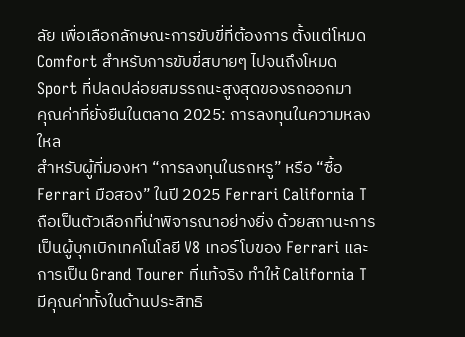ลัย เพื่อเลือกลักษณะการขับขี่ที่ต้องการ ตั้งแต่โหมด Comfort สำหรับการขับขี่สบายๆ ไปจนถึงโหมด Sport ที่ปลดปล่อยสมรรถนะสูงสุดของรถออกมา
คุณค่าที่ยั่งยืนในตลาด 2025: การลงทุนในความหลงใหล
สำหรับผู้ที่มองหา “การลงทุนในรถหรู” หรือ “ซื้อ Ferrari มือสอง” ในปี 2025 Ferrari California T ถือเป็นตัวเลือกที่น่าพิจารณาอย่างยิ่ง ด้วยสถานะการเป็นผู้บุกเบิกเทคโนโลยี V8 เทอร์โบของ Ferrari และการเป็น Grand Tourer ที่แท้จริง ทำให้ California T มีคุณค่าทั้งในด้านประสิทธิ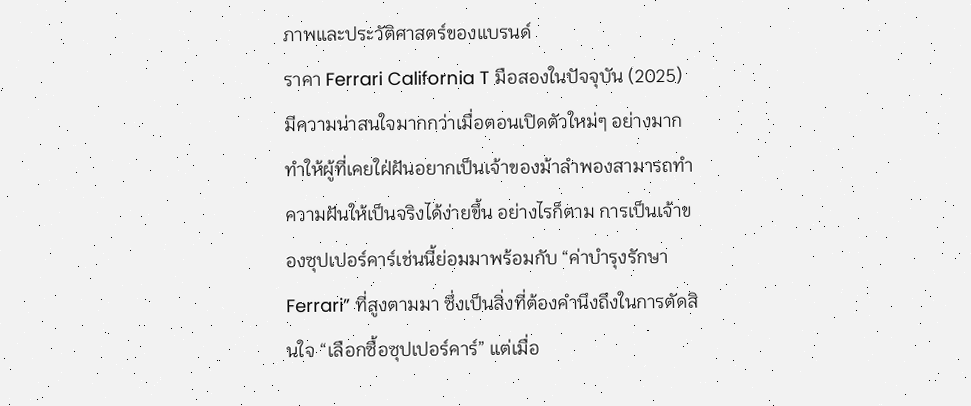ภาพและประวัติศาสตร์ของแบรนด์
ราคา Ferrari California T มือสองในปัจจุบัน (2025) มีความน่าสนใจมากกว่าเมื่อตอนเปิดตัวใหม่ๆ อย่างมาก ทำให้ผู้ที่เคยใฝ่ฝันอยากเป็นเจ้าของม้าลำพองสามารถทำความฝันให้เป็นจริงได้ง่ายขึ้น อย่างไรก็ตาม การเป็นเจ้าของซุปเปอร์คาร์เช่นนี้ย่อมมาพร้อมกับ “ค่าบำรุงรักษา Ferrari” ที่สูงตามมา ซึ่งเป็นสิ่งที่ต้องคำนึงถึงในการตัดสินใจ “เลือกซื้อซุปเปอร์คาร์” แต่เมื่อ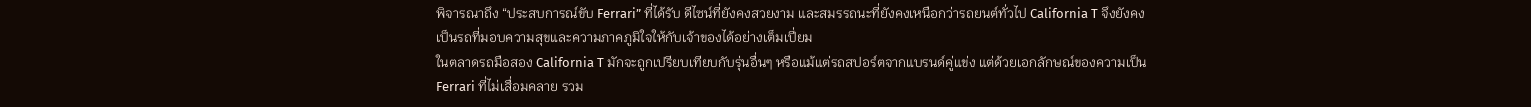พิจารณาถึง “ประสบการณ์ขับ Ferrari” ที่ได้รับ ดีไซน์ที่ยังคงสวยงาม และสมรรถนะที่ยังคงเหนือกว่ารถยนต์ทั่วไป California T จึงยังคงเป็นรถที่มอบความสุขและความภาคภูมิใจให้กับเจ้าของได้อย่างเต็มเปี่ยม
ในตลาดรถมือสอง California T มักจะถูกเปรียบเทียบกับรุ่นอื่นๆ หรือแม้แต่รถสปอร์ตจากแบรนด์คู่แข่ง แต่ด้วยเอกลักษณ์ของความเป็น Ferrari ที่ไม่เสื่อมคลาย รวม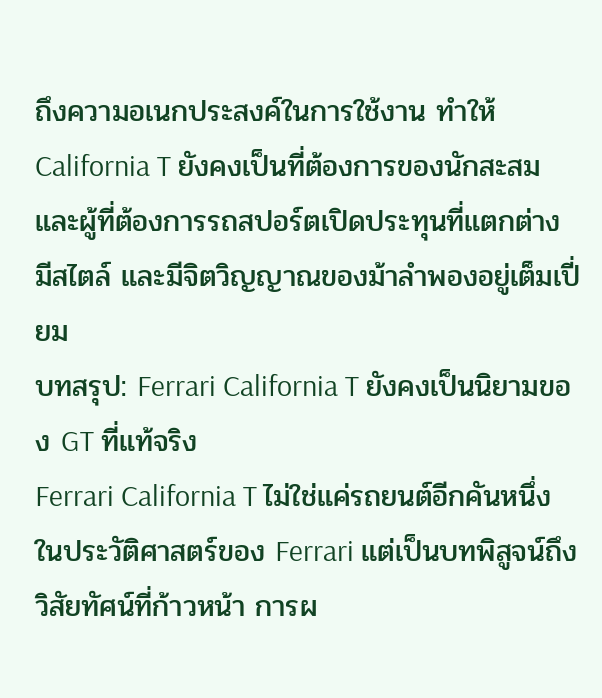ถึงความอเนกประสงค์ในการใช้งาน ทำให้ California T ยังคงเป็นที่ต้องการของนักสะสมและผู้ที่ต้องการรถสปอร์ตเปิดประทุนที่แตกต่าง มีสไตล์ และมีจิตวิญญาณของม้าลำพองอยู่เต็มเปี่ยม
บทสรุป: Ferrari California T ยังคงเป็นนิยามของ GT ที่แท้จริง
Ferrari California T ไม่ใช่แค่รถยนต์อีกคันหนึ่งในประวัติศาสตร์ของ Ferrari แต่เป็นบทพิสูจน์ถึงวิสัยทัศน์ที่ก้าวหน้า การผ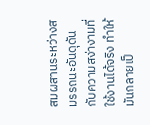สมผสานระหว่างสมรรถนะอันดุดันกับความสง่างามที่ใช้งานได้จริง ทำให้มันกลายเป็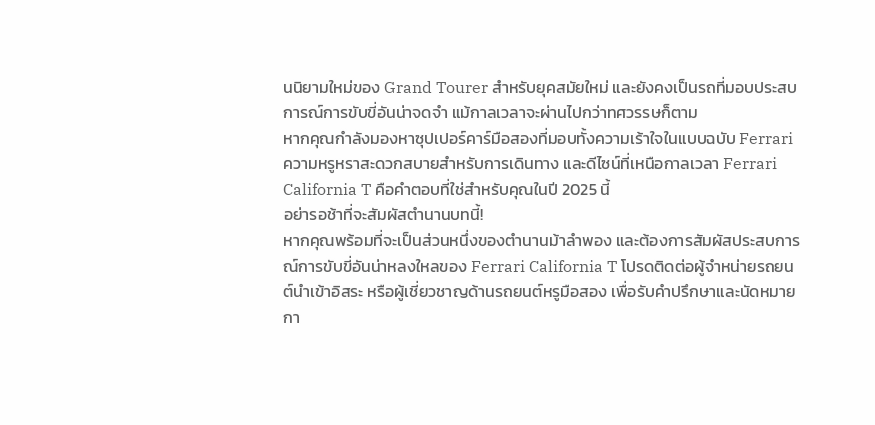นนิยามใหม่ของ Grand Tourer สำหรับยุคสมัยใหม่ และยังคงเป็นรถที่มอบประสบการณ์การขับขี่อันน่าจดจำ แม้กาลเวลาจะผ่านไปกว่าทศวรรษก็ตาม
หากคุณกำลังมองหาซุปเปอร์คาร์มือสองที่มอบทั้งความเร้าใจในแบบฉบับ Ferrari ความหรูหราสะดวกสบายสำหรับการเดินทาง และดีไซน์ที่เหนือกาลเวลา Ferrari California T คือคำตอบที่ใช่สำหรับคุณในปี 2025 นี้
อย่ารอช้าที่จะสัมผัสตำนานบทนี้!
หากคุณพร้อมที่จะเป็นส่วนหนึ่งของตำนานม้าลำพอง และต้องการสัมผัสประสบการณ์การขับขี่อันน่าหลงใหลของ Ferrari California T โปรดติดต่อผู้จำหน่ายรถยนต์นำเข้าอิสระ หรือผู้เชี่ยวชาญด้านรถยนต์หรูมือสอง เพื่อรับคำปรึกษาและนัดหมายกา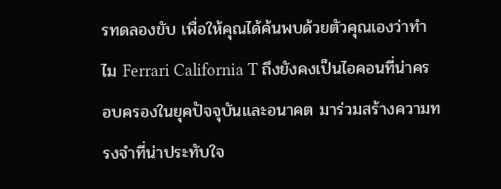รทดลองขับ เพื่อให้คุณได้ค้นพบด้วยตัวคุณเองว่าทำไม Ferrari California T ถึงยังคงเป็นไอคอนที่น่าครอบครองในยุคปัจจุบันและอนาคต มาร่วมสร้างความทรงจำที่น่าประทับใจ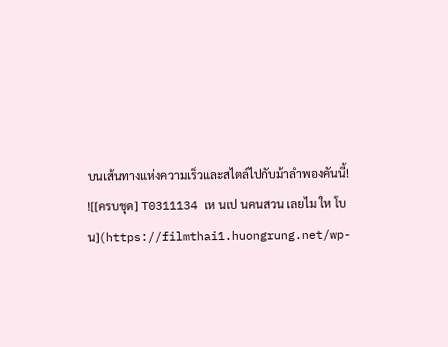บนเส้นทางแห่งความเร็วและสไตล์ไปกับม้าลำพองคันนี้!
![[ครบชุด] T0311134 เห นเป นคนสวน เลยไม ให โบน](https://filmthai1.huongrung.net/wp-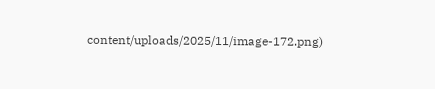content/uploads/2025/11/image-172.png)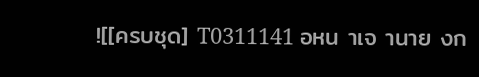![[ครบชุด] T0311141 อหน าเจ านาย งก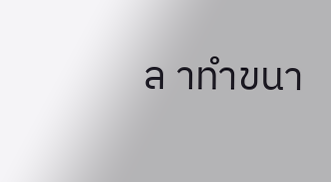ล าทำขนา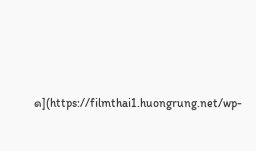ด](https://filmthai1.huongrung.net/wp-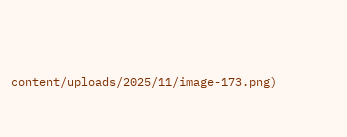content/uploads/2025/11/image-173.png)